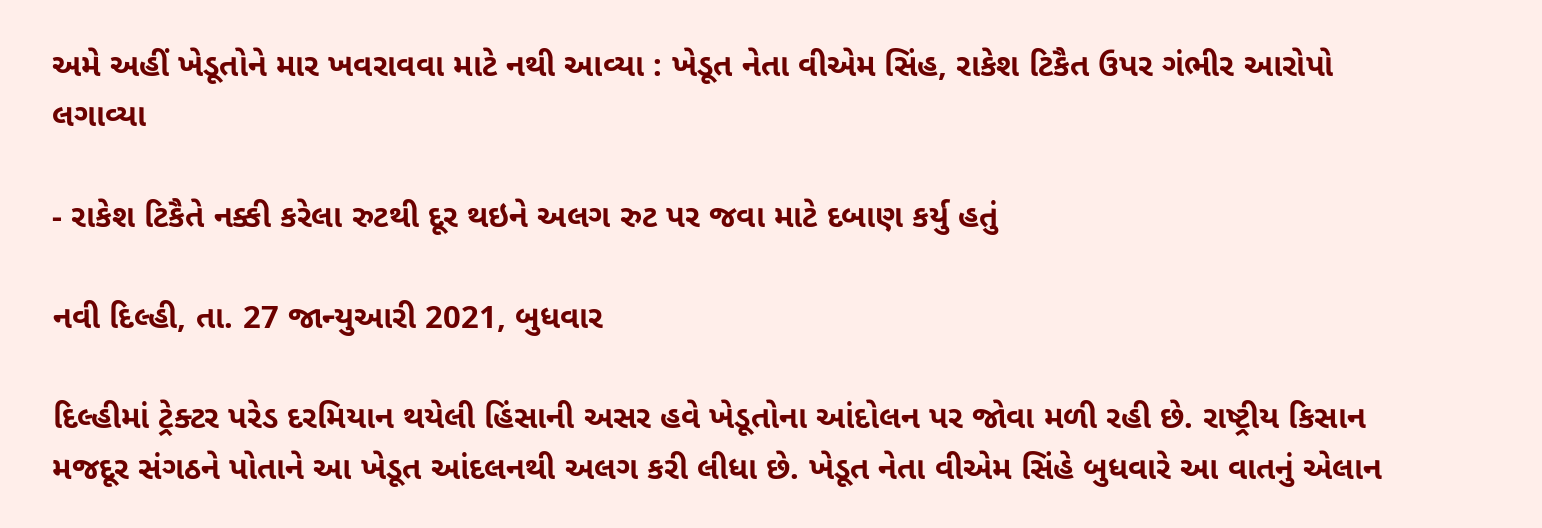અમે અહીં ખેડૂતોને માર ખવરાવવા માટે નથી આવ્યા : ખેડૂત નેતા વીએમ સિંહ, રાકેશ ટિકૈત ઉપર ગંભીર આરોપો લગાવ્યા

- રાકેશ ટિકૈતે નક્કી કરેલા રુટથી દૂર થઇને અલગ રુટ પર જવા માટે દબાણ કર્યુ હતું

નવી દિલ્હી, તા. 27 જાન્યુઆરી 2021, બુધવાર

દિલ્હીમાં ટ્રેક્ટર પરેડ દરમિયાન થયેલી હિંસાની અસર હવે ખેડૂતોના આંદોલન પર જોવા મળી રહી છે. રાષ્ટ્રીય કિસાન મજદૂર સંગઠને પોતાને આ ખેડૂત આંદલનથી અલગ કરી લીધા છે. ખેડૂત નેતા વીએમ સિંહે બુધવારે આ વાતનું એલાન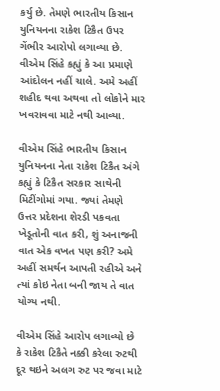કર્યુ છે. તેમણે ભારતીય કિસાન યુનિયનના રાકેશ ટિકૈત ઉપર ગેંભીર આરોપો લગાવ્યા છે. વીએમ સિંહે કહ્યું કે આ પ્રમાણે આંદોલન નહીં ચાલે. અમે અહીં શહીદ થવા અથવા તો લોકોને માર ખવરાવવા માટે નથી આવ્યા.

વીએમ સિંહે ભારતીય કિસાન યુનિયનના નેતા રાકેશ ટિકૈત અંગે કહ્યું કે ટિકૈત સરકાર સાથેની મિટીંગોમાં ગયા. જ્યાં તેમણે ઉત્તર પ્રદેશના શેરડી પકવતા ખેડૂતોની વાત કરી, શું અનાજની વાત એક વખત પણ કરી? અમે અહીં સમર્થન આપતી રહીએ અને ત્યાં કોઇ નેતા બની જાય તે વાત યોગ્ય નથી.

વીએમ સિંહે આરોપ લગાવ્યો છે કે રાકેશ ટિકૈતે નક્કી કરેલા રુટથી દૂર થઇને અલગ રુટ પર જવા માટે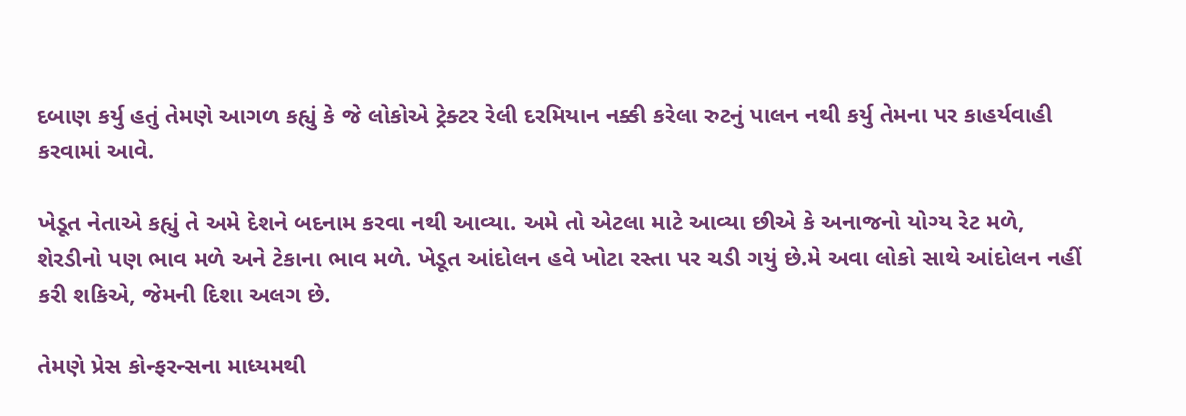દબાણ કર્યુ હતું તેમણે આગળ કહ્યું કે જે લોકોએ ટ્રેક્ટર રેલી દરમિયાન નક્કી કરેલા રુટનું પાલન નથી કર્યુ તેમના પર કાહર્યવાહી કરવામાં આવે.

ખેડૂત નેતાએ કહ્યું તે અમે દેશને બદનામ કરવા નથી આવ્યા. અમે તો એટલા માટે આવ્યા છીએ કે અનાજનો યોગ્ય રેટ મળે, શેરડીનો પણ ભાવ મળે અને ટેકાના ભાવ મળે. ખેડૂત આંદોલન હવે ખોટા રસ્તા પર ચડી ગયું છે.મે અવા લોકો સાથે આંદોલન નહીં કરી શકિએ, જેમની દિશા અલગ છે.

તેમણે પ્રેસ કોન્ફરન્સના માધ્યમથી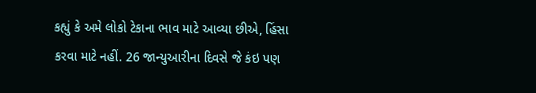કહ્યું કે અમે લોકો ટેકાના ભાવ માટે આવ્યા છીએ, હિંસા કરવા માટે નહીં. 26 જાન્યુઆરીના દિવસે જે કંઇ પણ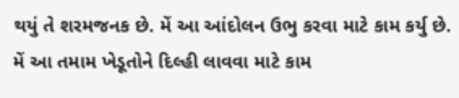થયું તે શરમજનક છે. મેં આ આંદોલન ઉભુ કરવા માટે કામ કર્યુ છે. મેં આ તમામ ખેડૂતોને દિલ્હી લાવવા માટે કામ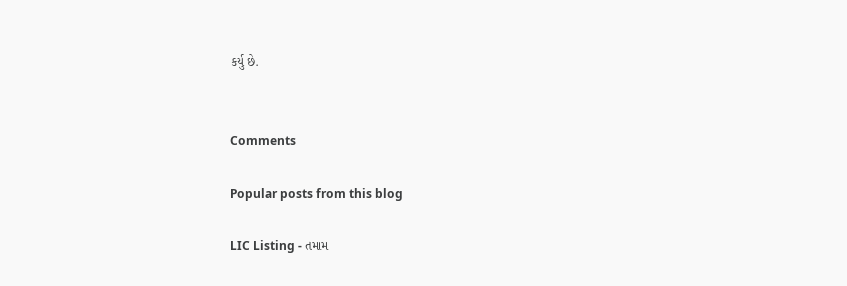કર્યુ છે.


Comments

Popular posts from this blog

LIC Listing - તમામ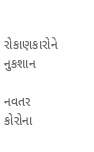રોકાણકારોને નુકશાન

નવતર કોરોના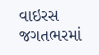વાઇરસ જગતભરમાં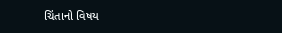ચિંતાનો વિષય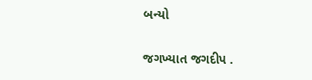બન્યો

જગખ્યાત જગદીપ .